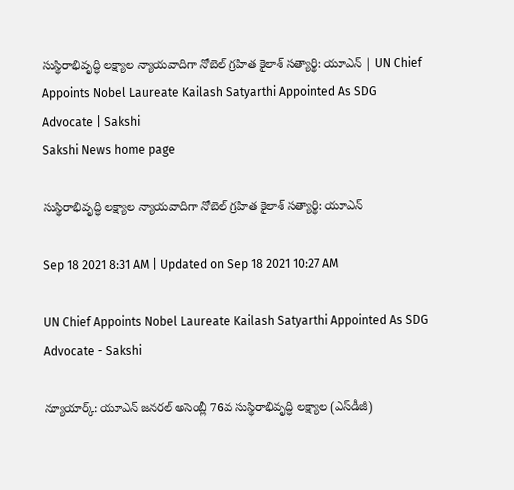సుస్థిరాభివృద్ధి లక్ష్యాల న్యాయవాదిగా నోబెల్‌ గ్రహిత కైలాశ్‌ సత్యార్థి: యూఎన్‌ | UN Chief Appoints Nobel Laureate Kailash Satyarthi Appointed As SDG Advocate | Sakshi
Sakshi News home page

సుస్థిరాభివృద్ధి లక్ష్యాల న్యాయవాదిగా నోబెల్‌ గ్రహిత కైలాశ్‌ సత్యార్థి: యూఎన్‌

Sep 18 2021 8:31 AM | Updated on Sep 18 2021 10:27 AM

UN Chief Appoints Nobel Laureate Kailash Satyarthi Appointed As SDG Advocate - Sakshi

న్యూయార్క్‌: యూఎన్‌ జనరల్‌ అసెంబ్లీ 76వ సుస్థిరాభివృద్ధి లక్ష్యాల (ఎస్‌డీజీ)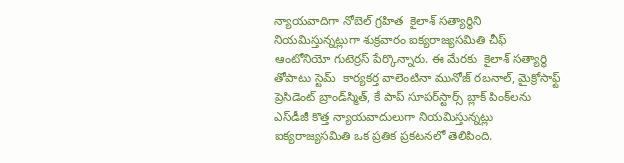న్యాయవాదిగా నోబెల్‌ గ్రహిత  కైలాశ్‌ సత్యార్థిని నియమిస్తున్నట్లుగా శుక్రవారం ఐక్యరాజ్యసమితి చీఫ్‌ ఆంటోనియో గుటెర్రస్‌ పేర్కొన్నారు. ఈ మేరకు  కైలాశ్‌ సత్యార్థి తోపాటు స్టెమ్‌  కార్యకర్త వాలెంటినా మునోజ్‌ రబనాల్‌, మైక్రోసాఫ్ట్‌ ప్రెసిడెంట్‌ బ్రాండ్‌స్మిత్‌, కే పాప్‌ సూపర్‌స్టార్స్‌ బ్లాక్‌ పింక్‌లను ఎస్‌డీజీ కొత్త న్యాయవాదులుగా నియమిస్తున్నట్లు ఐక్యరాజ్యసమితి ఒక ప్రతిక ప్రకటనలో తెలిపింది.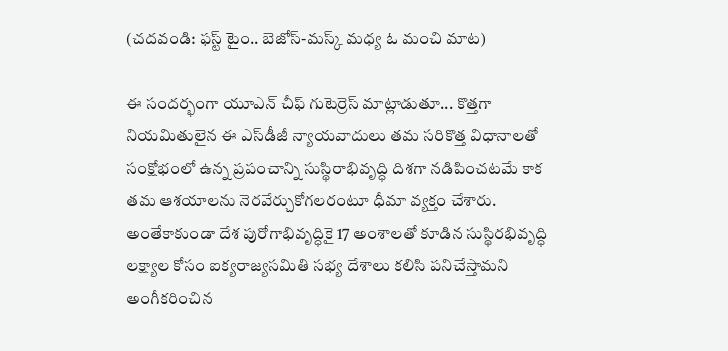(చదవండి: ఫస్ట్‌ టైం.. బెజోస్‌-మస్క్‌ మధ్య ఓ మంచి మాట)

ఈ సందర్భంగా యూఎన్‌ చీఫ్‌ గుటెర్రెస్‌ మాట్లాడుతూ... కొత్తగా నియమితులైన ఈ ఎస్‌డీజీ న్యాయవాదులు తమ సరికొత్త విధానాలతో సంక్షోభంలో ఉన్న ప్రపంచాన్ని సుస్థిరాభివృద్ధి దిశగా నడిపించటమే కాక తమ ఆశయాలను నెరవేర్చుకోగలరంటూ ధీమా వ్యక్తం చేశారు. అంతేకాకుండా దేశ పురోగాభివృద్ధికై 17 అంశాలతో కూడిన సుస్థిరభివృద్ధి లక్ష్యాల కోసం ఐక్యరాజ్యసమితి సభ్య దేశాలు కలిసి పనిచేస్తామని అంగీకరించిన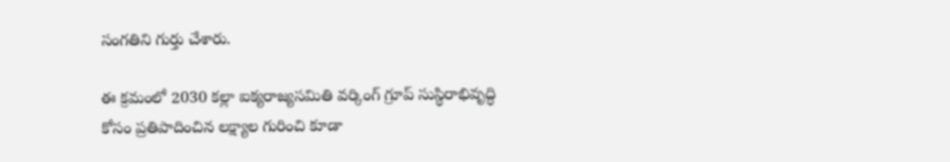సంగతిని గుర్తు చేశారు.

ఈ క్రమంలో 2030 కల్లా ఐక్యరాజ్యసమితి వర్కింగ్‌ గ్రూప్‌ సుస్థిరాభివృద్ధి కోసం ప్రతిపాదించిన లక్ష్యాల గురించి కూడా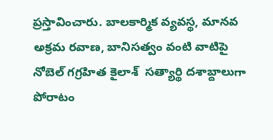ప్రస్తావించారు. బాలకార్మిక వ్యవస్థ, మానవ అక్రమ రవాణ, బానిసత్వం వంటి వాటిపై నోబెల్‌ గగ్రహిత కైలాశ్‌  సత్యార్థి దశాబ్దాలుగా పోరాటం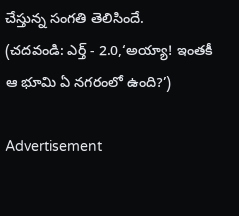చేస్తున్న సంగతి తెలిసిందే.
(చదవండి: ఎర్త్‌ - 2.0,‘అయ్యా! ఇంతకీ ఆ భూమి ఏ నగరంలో ఉంది?’)

Advertisement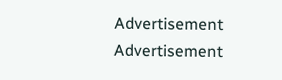Advertisement
Advertisement